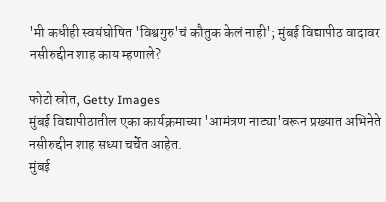'मी कधीही स्वयंघोषित 'विश्वगुरु'चं कौतुक केलं नाही'; मुंबई विद्यापीठ वादावर नसीरुद्दीन शाह काय म्हणाले?

फोटो स्रोत, Getty Images
मुंबई विद्यापीठातील एका कार्यक्रमाच्या 'आमंत्रण नाट्या'वरून प्रख्यात अभिनेते नसीरुद्दीन शाह सध्या चर्चेत आहेत.
मुंबई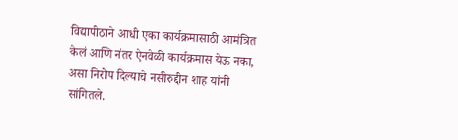विद्यापीठाने आधी एका कार्यक्रमासाठी आमंत्रित केलं आणि नंतर ऐनवेळी कार्यक्रमास येऊ नका, असा निरोप दिल्याचे नसीरुद्दीन शाह यांनी सांगितले.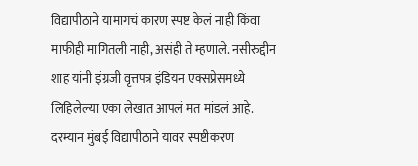विद्यापीठाने यामागचं कारण स्पष्ट केलं नाही किंवा माफीही मागितली नाही, असंही ते म्हणाले. नसीरुद्दीन शाह यांनी इंग्रजी वृत्तपत्र इंडियन एक्सप्रेसमध्ये लिहिलेल्या एका लेखात आपलं मत मांडलं आहे.
दरम्यान मुंबई विद्यापीठाने यावर स्पष्टीकरण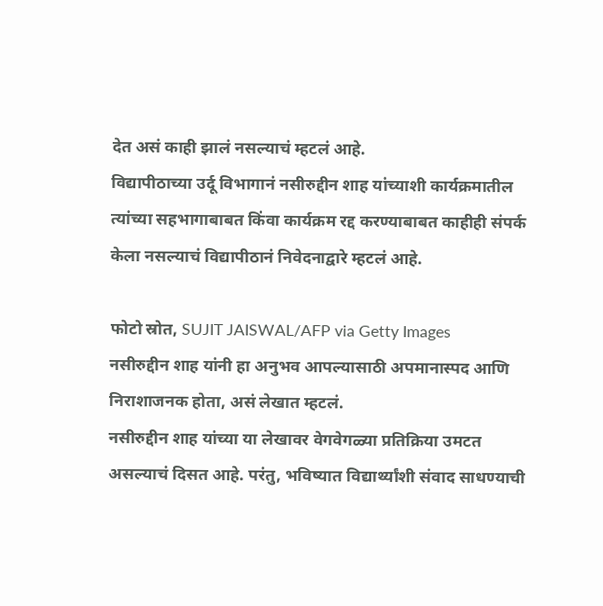देत असं काही झालं नसल्याचं म्हटलं आहे.
विद्यापीठाच्या उर्दू विभागानं नसीरुद्दीन शाह यांच्याशी कार्यक्रमातील त्यांच्या सहभागाबाबत किंवा कार्यक्रम रद्द करण्याबाबत काहीही संपर्क केला नसल्याचं विद्यापीठानं निवेदनाद्वारे म्हटलं आहे.

फोटो स्रोत, SUJIT JAISWAL/AFP via Getty Images
नसीरुद्दीन शाह यांनी हा अनुभव आपल्यासाठी अपमानास्पद आणि निराशाजनक होता, असं लेखात म्हटलं.
नसीरुद्दीन शाह यांच्या या लेखावर वेगवेगळ्या प्रतिक्रिया उमटत असल्याचं दिसत आहे. परंतु, भविष्यात विद्यार्थ्यांशी संवाद साधण्याची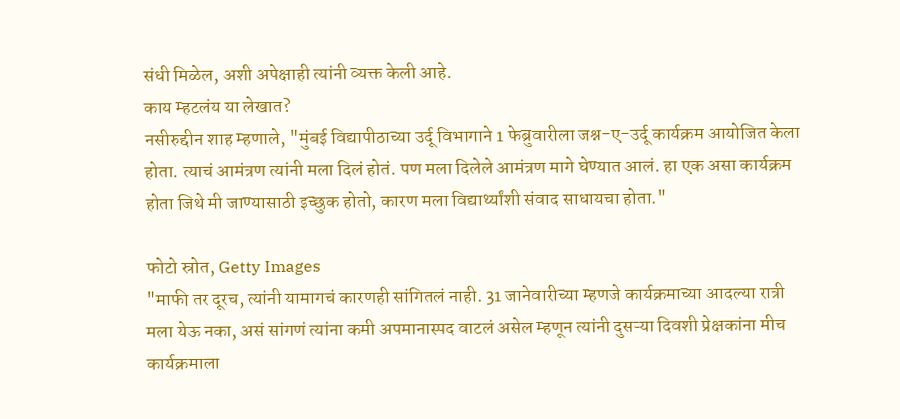संधी मिळेल, अशी अपेक्षाही त्यांनी व्यक्त केली आहे.
काय म्हटलंय या लेखात?
नसीरुद्दीन शाह म्हणाले, "मुंबई विद्यापीठाच्या उर्दू विभागाने 1 फेब्रुवारीला जश्न-ए-उर्दू कार्यक्रम आयोजित केला होता. त्याचं आमंत्रण त्यांनी मला दिलं होतं. पण मला दिलेले आमंत्रण मागे घेण्यात आलं. हा एक असा कार्यक्रम होता जिथे मी जाण्यासाठी इच्छुक होतो, कारण मला विद्यार्थ्यांशी संवाद साधायचा होता."

फोटो स्रोत, Getty Images
"माफी तर दूरच, त्यांनी यामागचं कारणही सांगितलं नाही. 31 जानेवारीच्या म्हणजे कार्यक्रमाच्या आदल्या रात्री मला येऊ नका, असं सांगणं त्यांना कमी अपमानास्पद वाटलं असेल म्हणून त्यांनी दुसऱ्या दिवशी प्रेक्षकांना मीच कार्यक्रमाला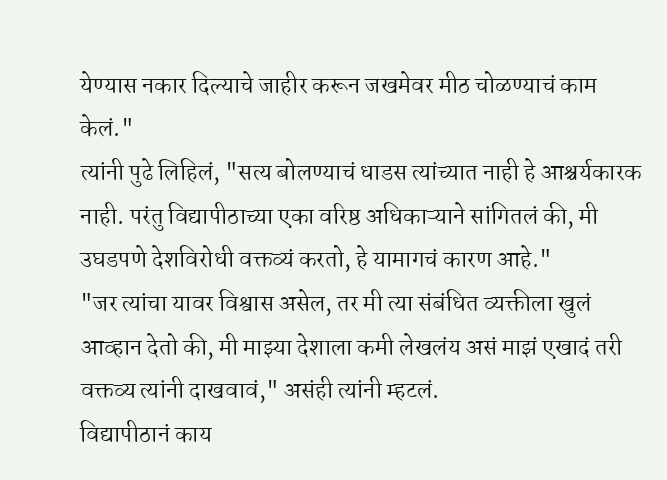येण्यास नकार दिल्याचे जाहीर करून जखमेवर मीठ चोळण्याचं काम केलं."
त्यांनी पुढे लिहिलं, "सत्य बोलण्याचं धाडस त्यांच्यात नाही हे आश्चर्यकारक नाही. परंतु विद्यापीठाच्या एका वरिष्ठ अधिकाऱ्याने सांगितलं की, मी उघडपणे देशविरोधी वक्तव्यं करतो, हे यामागचं कारण आहे."
"जर त्यांचा यावर विश्वास असेल, तर मी त्या संबंधित व्यक्तीला खुलं आव्हान देतो की, मी माझ्या देशाला कमी लेखलंय असं माझं एखादं तरी वक्तव्य त्यांनी दाखवावं," असंही त्यांनी म्हटलं.
विद्यापीठानं काय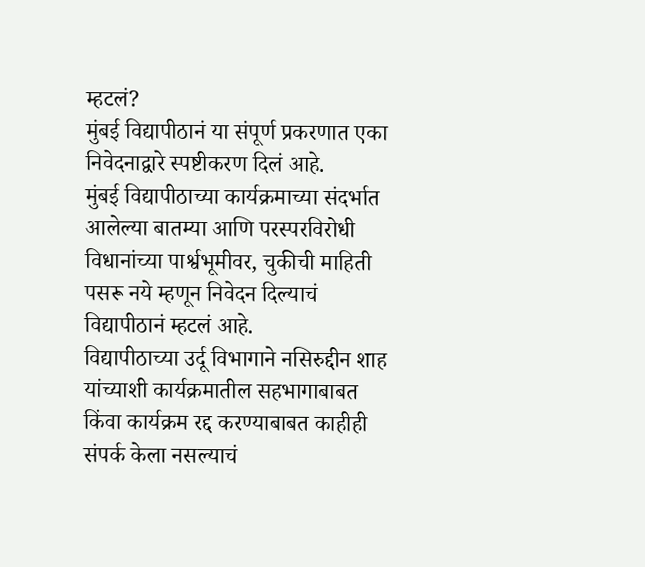म्हटलं?
मुंबई विद्यापीठानं या संपूर्ण प्रकरणात एका निवेदनाद्वारे स्पष्टीकरण दिलं आहे.
मुंबई विद्यापीठाच्या कार्यक्रमाच्या संदर्भात आलेल्या बातम्या आणि परस्परविरोधी विधानांच्या पार्श्वभूमीवर, चुकीची माहिती पसरू नये म्हणून निवेदन दिल्याचं विद्यापीठानं म्हटलं आहे.
विद्यापीठाच्या उर्दू विभागाने नसिरुद्दीन शाह यांच्याशी कार्यक्रमातील सहभागाबाबत किंवा कार्यक्रम रद्द करण्याबाबत काहीही संपर्क केला नसल्याचं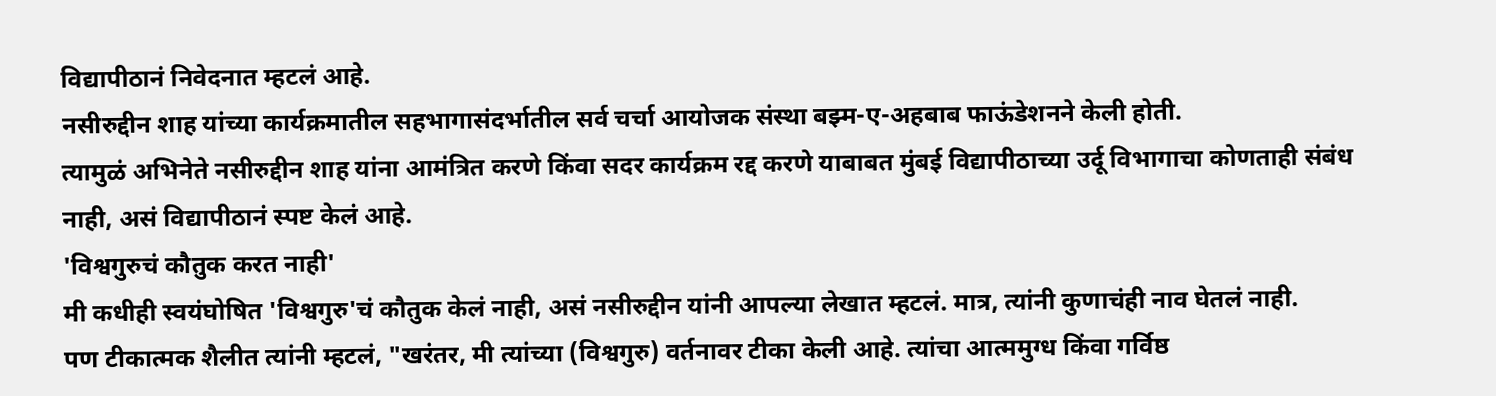विद्यापीठानं निवेदनात म्हटलं आहे.
नसीरुद्दीन शाह यांच्या कार्यक्रमातील सहभागासंदर्भातील सर्व चर्चा आयोजक संस्था बझ्म-ए-अहबाब फाऊंडेशनने केली होती.
त्यामुळं अभिनेते नसीरुद्दीन शाह यांना आमंत्रित करणे किंवा सदर कार्यक्रम रद्द करणे याबाबत मुंबई विद्यापीठाच्या उर्दू विभागाचा कोणताही संबंध नाही, असं विद्यापीठानं स्पष्ट केलं आहे.
'विश्वगुरुचं कौतुक करत नाही'
मी कधीही स्वयंघोषित 'विश्वगुरु'चं कौतुक केलं नाही, असं नसीरुद्दीन यांनी आपल्या लेखात म्हटलं. मात्र, त्यांनी कुणाचंही नाव घेतलं नाही.
पण टीकात्मक शैलीत त्यांनी म्हटलं, "खरंतर, मी त्यांच्या (विश्वगुरु) वर्तनावर टीका केली आहे. त्यांचा आत्ममुग्ध किंवा गर्विष्ठ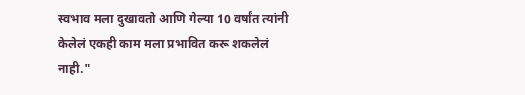स्वभाव मला दुखावतो आणि गेल्या 10 वर्षांत त्यांनी केलेलं एकही काम मला प्रभावित करू शकलेलं नाही."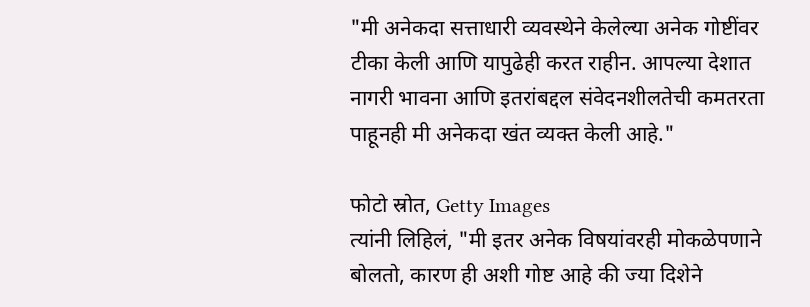"मी अनेकदा सत्ताधारी व्यवस्थेने केलेल्या अनेक गोष्टींवर टीका केली आणि यापुढेही करत राहीन. आपल्या देशात नागरी भावना आणि इतरांबद्दल संवेदनशीलतेची कमतरता पाहूनही मी अनेकदा खंत व्यक्त केली आहे."

फोटो स्रोत, Getty Images
त्यांनी लिहिलं, "मी इतर अनेक विषयांवरही मोकळेपणाने बोलतो, कारण ही अशी गोष्ट आहे की ज्या दिशेने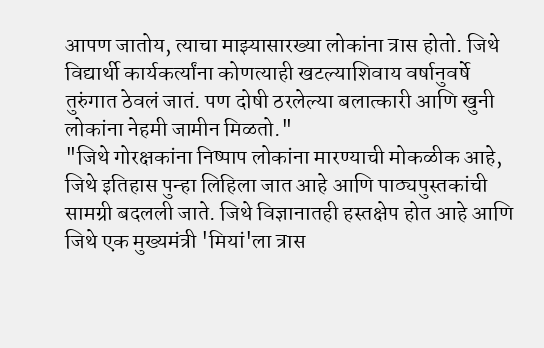आपण जातोय, त्याचा माझ्यासारख्या लोकांना त्रास होतो. जिथे विद्यार्थी कार्यकर्त्यांना कोणत्याही खटल्याशिवाय वर्षानुवर्षे तुरुंगात ठेवलं जातं. पण दोषी ठरलेल्या बलात्कारी आणि खुनी लोकांना नेहमी जामीन मिळतो."
"जिथे गोरक्षकांना निष्पाप लोकांना मारण्याची मोकळीक आहे, जिथे इतिहास पुन्हा लिहिला जात आहे आणि पाठ्यपुस्तकांची सामग्री बदलली जाते. जिथे विज्ञानातही हस्तक्षेप होत आहे आणि जिथे एक मुख्यमंत्री 'मियां'ला त्रास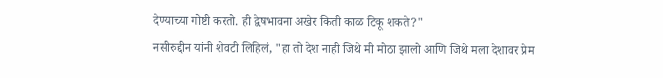देण्याच्या गोष्टी करतो. ही द्वेषभावना अखेर किती काळ टिकू शकते?"
नसीरुद्दीन यांनी शेवटी लिहिलं, "हा तो देश नाही जिथे मी मोठा झालो आणि जिथे मला देशावर प्रेम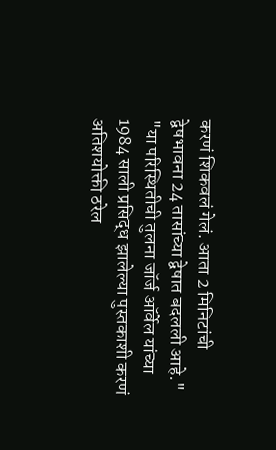करणं शिकवलं गेलं. आता 2 मिनिटांची द्वेषभावना 24 तासांच्या द्वेषात बदलली आहे."
"या परिस्थितीची तुलना जॉर्ज ऑर्वेल यांच्या 1984 साली प्रसिद्ध झालेल्या पुस्तकाशी करणं अतिशयोक्ती ठरेल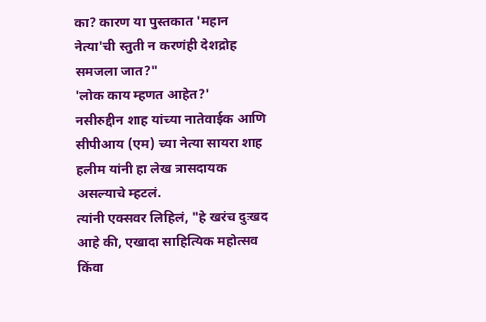का? कारण या पुस्तकात 'महान नेत्या'ची स्तुती न करणंही देशद्रोह समजला जात?"
'लोक काय म्हणत आहेत?'
नसीरुद्दीन शाह यांच्या नातेवाईक आणि सीपीआय (एम) च्या नेत्या सायरा शाह हलीम यांनी हा लेख त्रासदायक असल्याचे म्हटलं.
त्यांनी एक्सवर लिहिलं, "हे खरंच दुःखद आहे की, एखादा साहित्यिक महोत्सव किंवा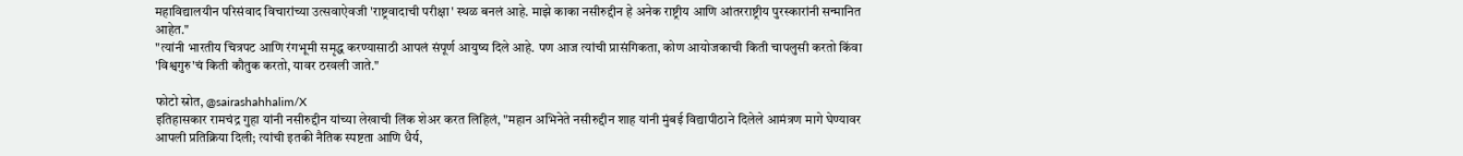महाविद्यालयीन परिसंवाद विचारांच्या उत्सवाऐवजी 'राष्ट्रवादाची परीक्षा' स्थळ बनलं आहे. माझे काका नसीरुद्दीन हे अनेक राष्ट्रीय आणि आंतरराष्ट्रीय पुरस्कारांनी सन्मानित आहेत."
"त्यांनी भारतीय चित्रपट आणि रंगभूमी समृद्ध करण्यासाठी आपलं संपूर्ण आयुष्य दिले आहे. पण आज त्यांची प्रासंगिकता, कोण आयोजकाची किती चापलुसी करतो किंवा 'विश्वगुरु'चं किती कौतुक करतो, यावर ठरवली जाते."

फोटो स्रोत, @sairashahhalim/X
इतिहासकार रामचंद्र गुहा यांनी नसीरुद्दीन यांच्या लेखाची लिंक शेअर करत लिहिलं, "महान अभिनेते नसीरुद्दीन शाह यांनी मुंबई विद्यापीठाने दिलेले आमंत्रण मागे घेण्यावर आपली प्रतिक्रिया दिली; त्यांची इतकी नैतिक स्पष्टता आणि धैर्य,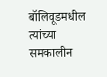बॉलिवूडमधील त्यांच्या समकालीन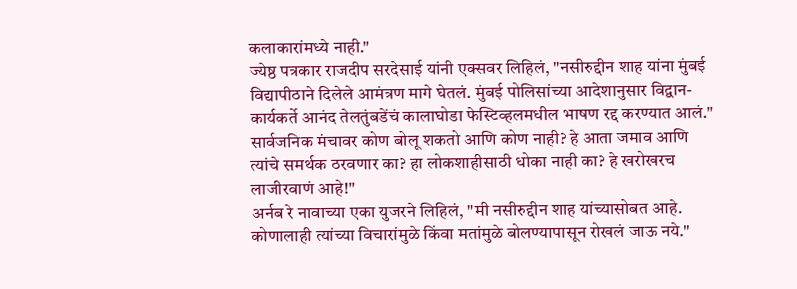कलाकारांमध्ये नाही."
ज्येष्ठ पत्रकार राजदीप सरदेसाई यांनी एक्सवर लिहिलं, "नसीरुद्दीन शाह यांना मुंबई विद्यापीठाने दिलेले आमंत्रण मागे घेतलं. मुंबई पोलिसांच्या आदेशानुसार विद्वान-कार्यकर्ते आनंद तेलतुंबडेंचं कालाघोडा फेस्टिव्हलमधील भाषण रद्द करण्यात आलं."
सार्वजनिक मंचावर कोण बोलू शकतो आणि कोण नाही? हे आता जमाव आणि त्यांचे समर्थक ठरवणार का? हा लोकशाहीसाठी धोका नाही का? हे खरोखरच लाजीरवाणं आहे!"
अर्नब रे नावाच्या एका युजरने लिहिलं, "मी नसीरुद्दीन शाह यांच्यासोबत आहे. कोणालाही त्यांच्या विचारांमुळे किंवा मतांमुळे बोलण्यापासून रोखलं जाऊ नये."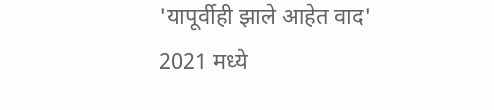'यापूर्वीही झाले आहेत वाद'
2021 मध्ये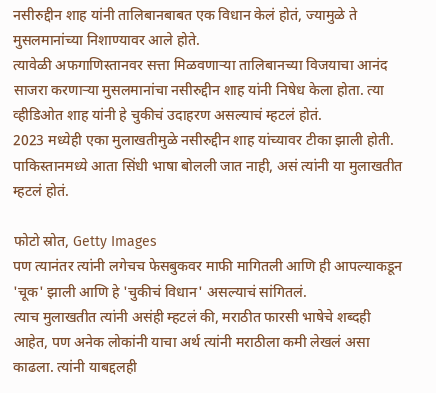नसीरुद्दीन शाह यांनी तालिबानबाबत एक विधान केलं होतं, ज्यामुळे ते मुसलमानांच्या निशाण्यावर आले होते.
त्यावेळी अफगाणिस्तानवर सत्ता मिळवणाऱ्या तालिबानच्या विजयाचा आनंद साजरा करणाऱ्या मुसलमानांचा नसीरुद्दीन शाह यांनी निषेध केला होता. त्या व्हीडिओत शाह यांनी हे चुकीचं उदाहरण असल्याचं म्हटलं होतं.
2023 मध्येही एका मुलाखतीमुळे नसीरुद्दीन शाह यांच्यावर टीका झाली होती. पाकिस्तानमध्ये आता सिंधी भाषा बोलली जात नाही, असं त्यांनी या मुलाखतीत म्हटलं होतं.

फोटो स्रोत, Getty Images
पण त्यानंतर त्यांनी लगेचच फेसबुकवर माफी मागितली आणि ही आपल्याकडून 'चूक' झाली आणि हे 'चुकीचं विधान' असल्याचं सांगितलं.
त्याच मुलाखतीत त्यांनी असंही म्हटलं की, मराठीत फारसी भाषेचे शब्दही आहेत, पण अनेक लोकांनी याचा अर्थ त्यांनी मराठीला कमी लेखलं असा काढला. त्यांनी याबद्दलही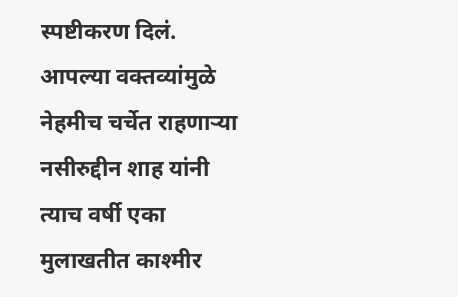स्पष्टीकरण दिलं.
आपल्या वक्तव्यांमुळे नेहमीच चर्चेत राहणाऱ्या नसीरुद्दीन शाह यांनी त्याच वर्षी एका मुलाखतीत काश्मीर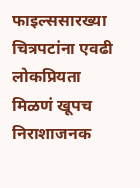फाइल्ससारख्या चित्रपटांना एवढी लोकप्रियता मिळणं खूपच निराशाजनक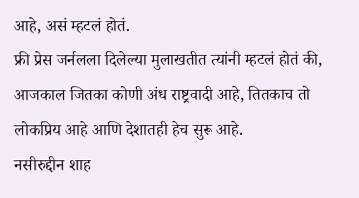आहे, असं म्हटलं होतं.
फ्री प्रेस जर्नलला दिलेल्या मुलाखतीत त्यांनी म्हटलं होतं की, आजकाल जितका कोणी अंध राष्ट्रवादी आहे, तितकाच तो लोकप्रिय आहे आणि देशातही हेच सुरू आहे.
नसीरुद्दीन शाह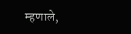म्हणाले,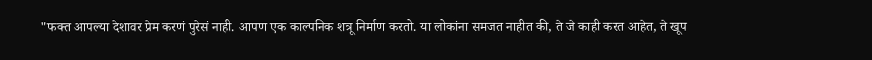"फक्त आपल्या देशावर प्रेम करणं पुरेसं नाही. आपण एक काल्पनिक शत्रू निर्माण करतो. या लोकांना समजत नाहीत की, ते जे काही करत आहेत, ते खूप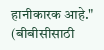हानीकारक आहे."
(बीबीसीसाठी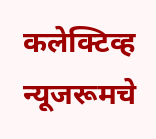कलेक्टिव्ह न्यूजरूमचे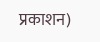प्रकाशन)